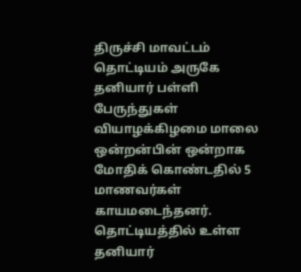திருச்சி மாவட்டம் தொட்டியம் அருகே தனியார் பள்ளி பேருந்துகள் வியாழக்கிழமை மாலை ஒன்றன்பின் ஒன்றாக மோதிக் கொண்டதில் 5 மாணவர்கள் காயமடைந்தனர்.
தொட்டியத்தில் உள்ள தனியார்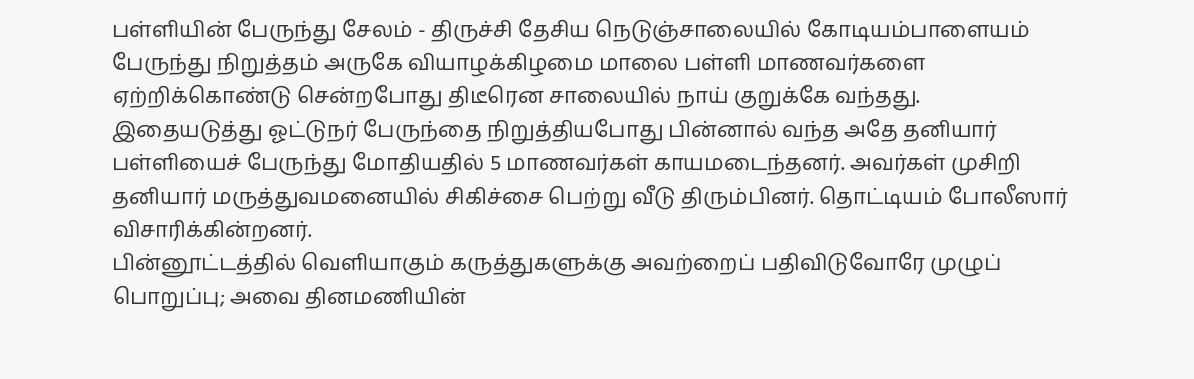பள்ளியின் பேருந்து சேலம் - திருச்சி தேசிய நெடுஞ்சாலையில் கோடியம்பாளையம் பேருந்து நிறுத்தம் அருகே வியாழக்கிழமை மாலை பள்ளி மாணவர்களை ஏற்றிக்கொண்டு சென்றபோது திடீரென சாலையில் நாய் குறுக்கே வந்தது.
இதையடுத்து ஓட்டுநர் பேருந்தை நிறுத்தியபோது பின்னால் வந்த அதே தனியார் பள்ளியைச் பேருந்து மோதியதில் 5 மாணவர்கள் காயமடைந்தனர். அவர்கள் முசிறி தனியார் மருத்துவமனையில் சிகிச்சை பெற்று வீடு திரும்பினர். தொட்டியம் போலீஸார் விசாரிக்கின்றனர்.
பின்னூட்டத்தில் வெளியாகும் கருத்துகளுக்கு அவற்றைப் பதிவிடுவோரே முழுப் பொறுப்பு; அவை தினமணியின்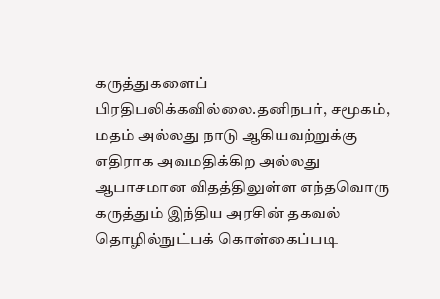கருத்துகளைப் பிரதிபலிக்கவில்லை.தனிநபர், சமூகம், மதம் அல்லது நாடு ஆகியவற்றுக்கு எதிராக அவமதிக்கிற அல்லது ஆபாசமான விதத்திலுள்ள எந்தவொரு கருத்தும் இந்திய அரசின் தகவல் தொழில்நுட்பக் கொள்கைப்படி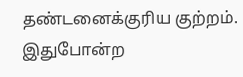தண்டனைக்குரிய குற்றம். இதுபோன்ற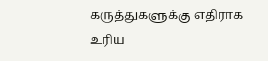கருத்துகளுக்கு எதிராக உரிய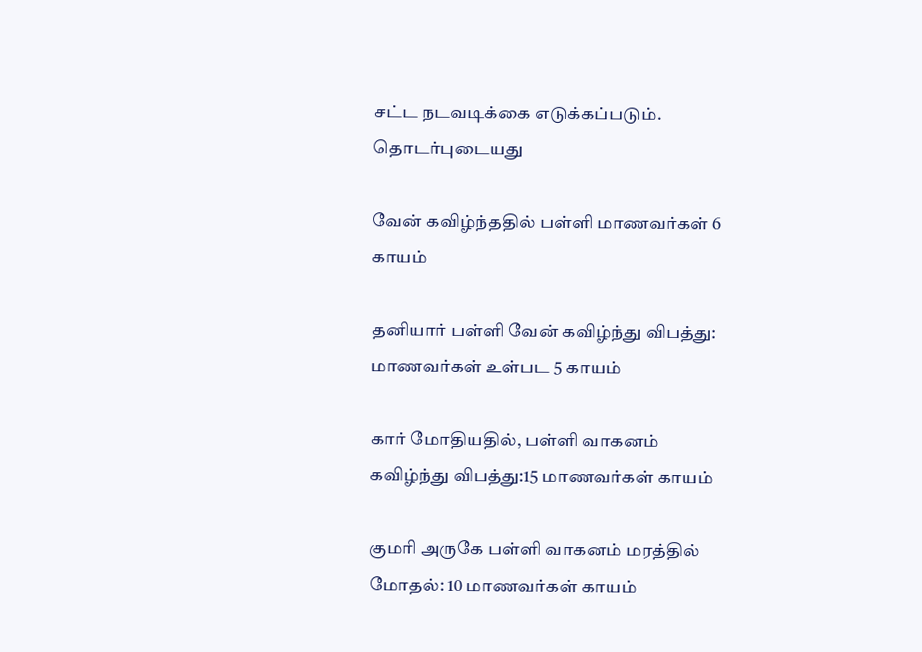சட்ட நடவடிக்கை எடுக்கப்படும்.
தொடர்புடையது

வேன் கவிழ்ந்ததில் பள்ளி மாணவர்கள் 6 காயம்

தனியார் பள்ளி வேன் கவிழ்ந்து விபத்து: மாணவர்கள் உள்பட 5 காயம்

கார் மோதியதில், பள்ளி வாகனம் கவிழ்ந்து விபத்து:15 மாணவர்கள் காயம்

குமரி அருகே பள்ளி வாகனம் மரத்தில் மோதல்: 10 மாணவர்கள் காயம்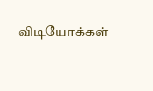விடியோக்கள்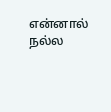என்னால் நல்ல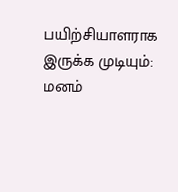பயிற்சியாளராக இருக்க முடியும்: மனம்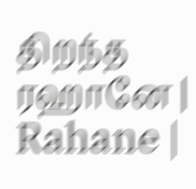திறந்த ரஹானே | Rahane |